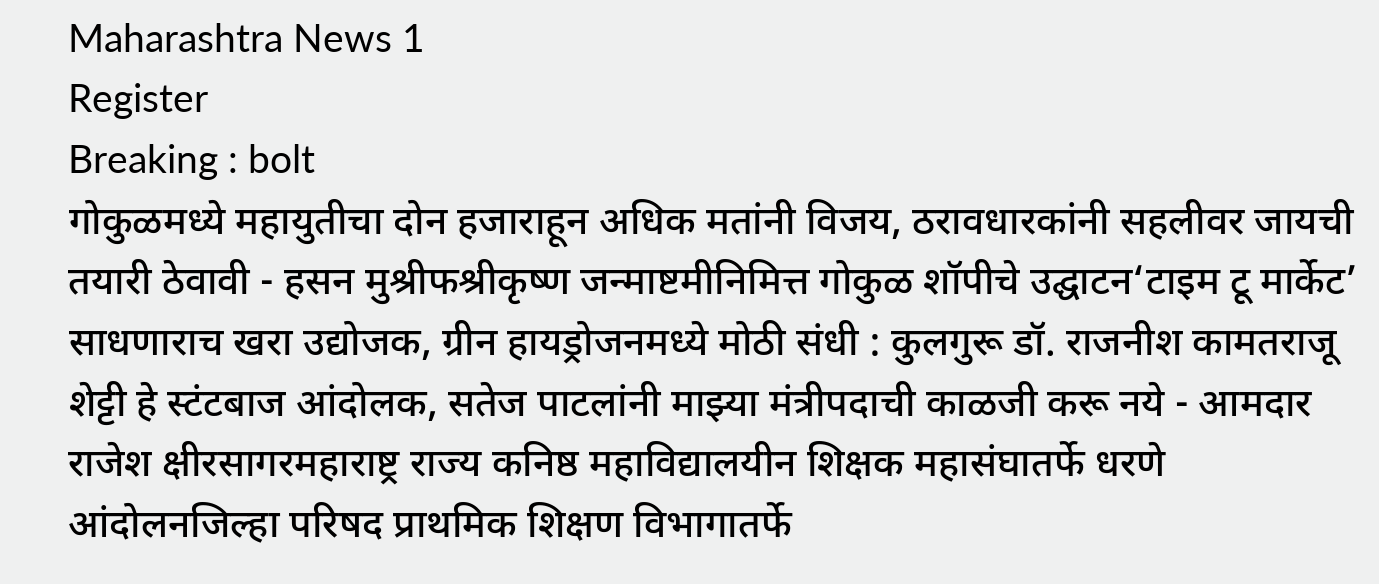Maharashtra News 1
Register
Breaking : bolt
गोकुळमध्ये महायुतीचा दोन हजाराहून अधिक मतांनी विजय, ठरावधारकांनी सहलीवर जायची तयारी ठेवावी - हसन मुश्रीफश्रीकृष्ण जन्माष्टमीनिमित्त गोकुळ शॉपीचे उद्घाटन‘टाइम टू मार्केट’ साधणाराच खरा उद्योजक, ग्रीन हायड्रोजनमध्ये मोठी संधी : कुलगुरू डॉ. राजनीश कामतराजू शेट्टी हे स्टंटबाज आंदोलक, सतेज पाटलांनी माझ्या मंत्रीपदाची काळजी करू नये - आमदार राजेश क्षीरसागरमहाराष्ट्र राज्य कनिष्ठ महाविद्यालयीन शिक्षक महासंघातर्फे धरणे आंदोलनजिल्हा परिषद प्राथमिक शिक्षण विभागातर्फे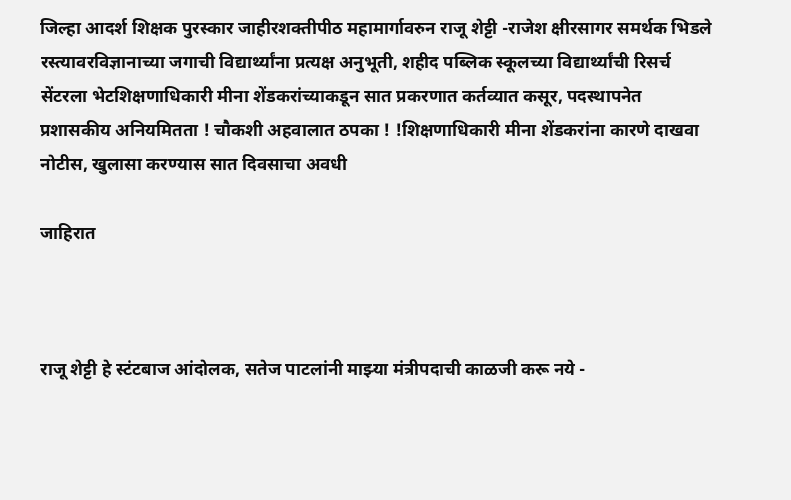जिल्हा आदर्श शिक्षक पुरस्कार जाहीरशक्तीपीठ महामार्गावरुन राजू शेट्टी -राजेश क्षीरसागर समर्थक भिडले रस्त्यावरविज्ञानाच्या जगाची विद्यार्थ्यांना प्रत्यक्ष अनुभूती, शहीद पब्लिक स्कूलच्या विद्यार्थ्यांची रिसर्च सेंटरला भेटशिक्षणाधिकारी मीना शेंडकरांच्याकडून सात प्रकरणात कर्तव्यात कसूर, पदस्थापनेत प्रशासकीय अनियमितता ! चौकशी अहवालात ठपका ! !शिक्षणाधिकारी मीना शेंडकरांना कारणे दाखवा नोटीस, खुलासा करण्यास सात दिवसाचा अवधी

जाहिरात



राजू शेट्टी हे स्टंटबाज आंदोलक, सतेज पाटलांनी माझ्या मंत्रीपदाची काळजी करू नये -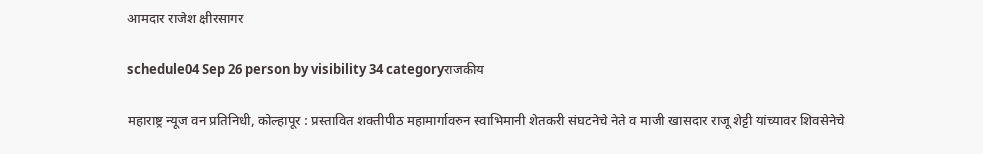आमदार राजेश क्षीरसागर

schedule04 Sep 26 person by visibility 34 categoryराजकीय

महाराष्ट्र न्यूज वन प्रतिनिधी, कोल्हापूर : प्रस्तावित शक्तीपीठ महामार्गावरुन स्वाभिमानी शेतकरी संघटनेचे नेते व माजी खासदार राजू शेट्टी यांच्यावर शिवसेनेचे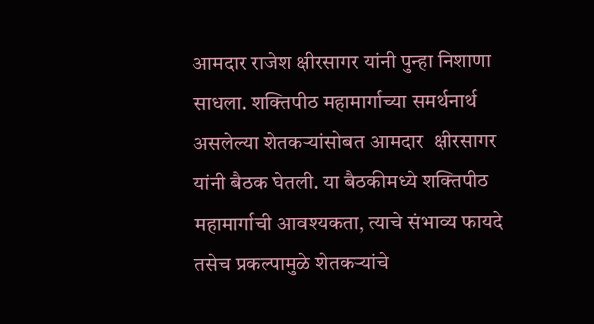आमदार राजेश क्षीरसागर यांनी पुन्हा निशाणा साधला. शक्तिपीठ महामार्गाच्या समर्थनार्थ असलेल्या शेतकऱ्यांसोबत आमदार  क्षीरसागर यांनी बैठक घेतली. या बैठकीमध्ये शक्तिपीठ महामार्गाची आवश्यकता, त्याचे संभाव्य फायदे तसेच प्रकल्पामुळे शेतकऱ्यांचे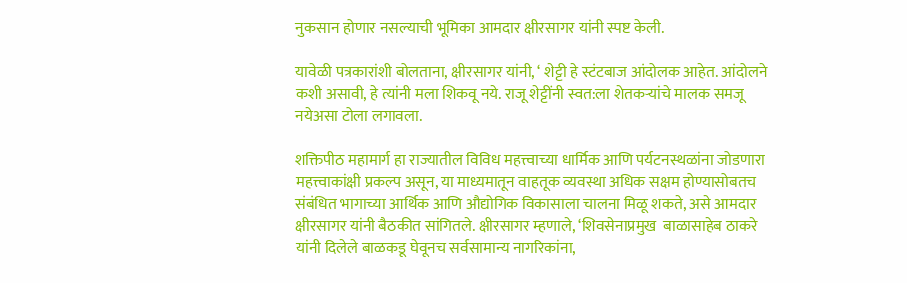नुकसान होणार नसल्याची भूमिका आमदार क्षीरसागर यांनी स्पष्ट केली.

यावेळी पत्रकारांशी बोलताना, क्षीरसागर यांनी, ‘ शेट्टी हे स्टंटबाज आंदोलक आहेत. आंदोलने कशी असावी, हे त्यांनी मला शिकवू नये. राजू शेट्टींनी स्वत:ला शेतकऱ्यांचे मालक समजू नयेअसा टोला लगावला.

शक्तिपीठ महामार्ग हा राज्यातील विविध महत्त्वाच्या धार्मिक आणि पर्यटनस्थळांना जोडणारा महत्त्वाकांक्षी प्रकल्प असून, या माध्यमातून वाहतूक व्यवस्था अधिक सक्षम होण्यासोबतच संबंधित भागाच्या आर्थिक आणि औद्योगिक विकासाला चालना मिळू शकते, असे आमदार क्षीरसागर यांनी बैठकीत सांगितले. क्षीरसागर म्हणाले, ‘शिवसेनाप्रमुख  बाळासाहेब ठाकरे यांनी दिलेले बाळकडू घेवूनच सर्वसामान्य नागरिकांना,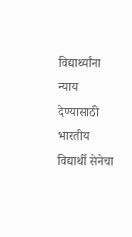विद्यार्थ्यांना न्याय देण्यासाठी भारतीय विद्यार्थी सेनेचा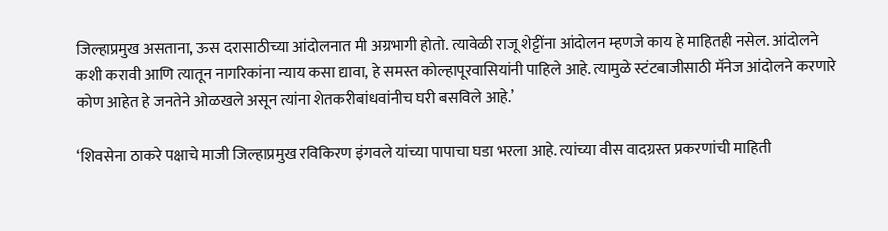जिल्हाप्रमुख असताना, ऊस दरासाठीच्या आंदोलनात मी अग्रभागी होतो. त्यावेळी राजू शेट्टींना आंदोलन म्हणजे काय हे माहितही नसेल. आंदोलने कशी करावी आणि त्यातून नागरिकांना न्याय कसा द्यावा, हे समस्त कोल्हापूरवासियांनी पाहिले आहे. त्यामुळे स्टंटबाजीसाठी मॅनेज आंदोलने करणारे कोण आहेत हे जनतेने ओळखले असून त्यांना शेतकरीबांधवांनीच घरी बसविले आहे.’

‘शिवसेना ठाकरे पक्षाचे माजी जिल्हाप्रमुख रविकिरण इंगवले यांच्या पापाचा घडा भरला आहे. त्यांच्या वीस वादग्रस्त प्रकरणांची माहिती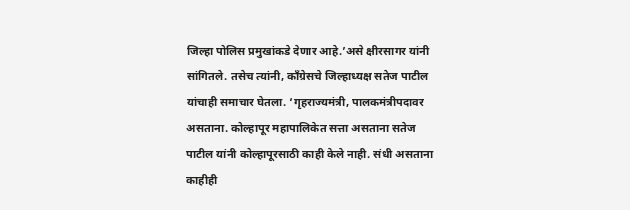जिल्हा पोलिस प्रमुखांकडे देणार आहे.’असे क्षीरसागर यांनी सांगितले. तसेच त्यांनी, काँग्रेसचे जिल्हाध्यक्ष सतेज पाटील यांचाही समाचार घेतला. ‘गृहराज्यमंत्री, पालकमंत्रीपदावर असताना. कोल्हापूर महापालिकेत सत्ता असताना सतेज पाटील यांनी कोल्हापूरसाठी काही केले नाही. संधी असताना काहीही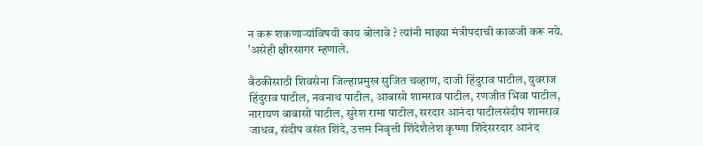न करू शकणाऱ्यांविषयी काय बोलावे ? त्यांनी माझ्या मंत्रीपदाची काळजी करू नये. ’असेही क्षीरसागर म्हणाले.

बैठकीसाठी शिवसेना जिल्हाप्रमुख सुजित चव्हाण, दाजी हिंदुराव पाटील, युवराज हिंदुराव पाटील, नवनाथ पाटील, आबासो शामराव पाटील, रणजीत भिवा पाटील, नारायण बाबासो पाटील, सुरेश रामा पाटील, सरदार आनंदा पाटीलसंदीप शामराव जाधव, संदीप वसंत शिंदे, उत्तम निवृत्ती शिंदेशैलेश कृष्णा शिंदेसरदार आनंद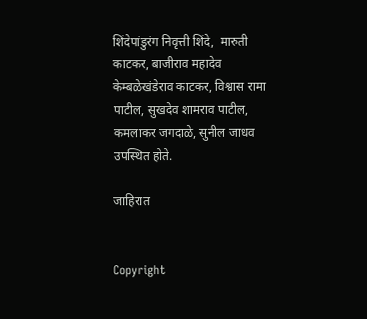शिंदेपांडुरंग निवृत्ती शिंदे,  मारुती काटकर, बाजीराव महादेव केम्बळेखंडेराव काटकर, विश्वास रामा पाटील, सुखदेव शामराव पाटील, कमलाकर जगदाळे, सुनील जाधव उपस्थित होते.

जाहिरात


Copyright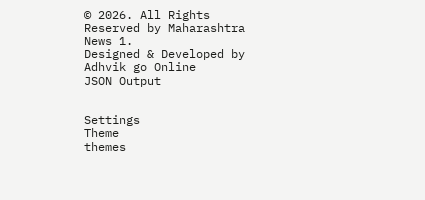© 2026. All Rights Reserved by Maharashtra News 1.
Designed & Developed by Adhvik go Online
JSON Output


Settings
Theme
themes